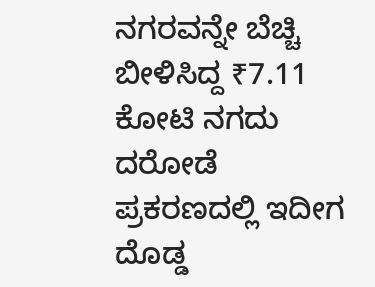ನಗರವನ್ನೇ ಬೆಚ್ಚಿ ಬೀಳಿಸಿದ್ದ ₹7.11 ಕೋಟಿ ನಗದು ದರೋಡೆ ಪ್ರಕರಣದಲ್ಲಿ ಇದೀಗ ದೊಡ್ಡ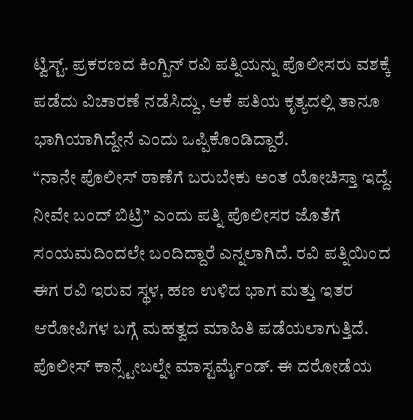ಟ್ವಿಸ್ಟ್. ಪ್ರಕರಣದ ಕಿಂಗ್ಪಿನ್ ರವಿ ಪತ್ನಿಯನ್ನು ಪೊಲೀಸರು ವಶಕ್ಕೆ ಪಡೆದು ವಿಚಾರಣೆ ನಡೆಸಿದ್ದು, ಆಕೆ ಪತಿಯ ಕೃತ್ಯದಲ್ಲಿ ತಾನೂ ಭಾಗಿಯಾಗಿದ್ದೇನೆ ಎಂದು ಒಪ್ಪಿಕೊಂಡಿದ್ದಾರೆ.
“ನಾನೇ ಪೊಲೀಸ್ ಠಾಣೆಗೆ ಬರುಬೇಕು ಅಂತ ಯೋಚಿಸ್ತಾ ಇದ್ದೆ. ನೀವೇ ಬಂದ್ ಬಿಟ್ರಿ” ಎಂದು ಪತ್ನಿ ಪೊಲೀಸರ ಜೊತೆಗೆ ಸಂಯಮದಿಂದಲೇ ಬಂದಿದ್ದಾರೆ ಎನ್ನಲಾಗಿದೆ. ರವಿ ಪತ್ನಿಯಿಂದ ಈಗ ರವಿ ಇರುವ ಸ್ಥಳ, ಹಣ ಉಳಿದ ಭಾಗ ಮತ್ತು ಇತರ ಆರೋಪಿಗಳ ಬಗ್ಗೆ ಮಹತ್ವದ ಮಾಹಿತಿ ಪಡೆಯಲಾಗುತ್ತಿದೆ.
ಪೊಲೀಸ್ ಕಾನ್ಸ್ಟೇಬಲ್ನೇ ಮಾಸ್ಟರ್ಮೈಂಡ್. ಈ ದರೋಡೆಯ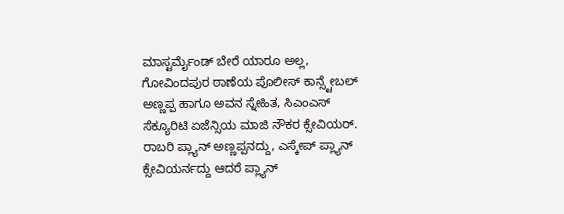ಮಾಸ್ಟರ್ಮೈಂಡ್ ಬೇರೆ ಯಾರೂ ಅಲ್ಲ, ಗೋವಿಂದಪುರ ಠಾಣೆಯ ಪೊಲೀಸ್ ಕಾನ್ಸ್ಟೇಬಲ್ ಅಣ್ಣಪ್ಪ ಹಾಗೂ ಅವನ ಸ್ನೇಹಿತ, ಸಿಎಂಎಸ್ ಸೆಕ್ಯೂರಿಟಿ ಏಜೆನ್ಸಿಯ ಮಾಜಿ ನೌಕರ ಕ್ಸೇವಿಯರ್. ರಾಬರಿ ಪ್ಲ್ಯಾನ್ ಅಣ್ಣಪ್ಪನದ್ದು, ಎಸ್ಕೇಪ್ ಪ್ಲ್ಯಾನ್ ಕ್ಸೇವಿಯರ್ನದ್ದು ಆದರೆ ಪ್ಲ್ಯಾನ್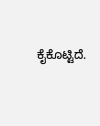ಕೈಕೊಟ್ಟಿದೆ.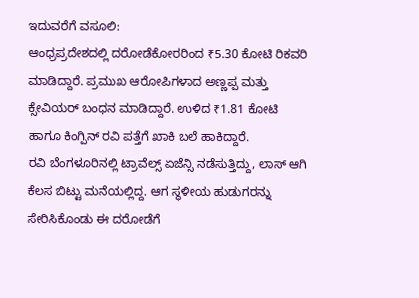ಇದುವರೆಗೆ ವಸೂಲಿ:
ಆಂಧ್ರಪ್ರದೇಶದಲ್ಲಿ ದರೋಡೆಕೋರರಿಂದ ₹5.30 ಕೋಟಿ ರಿಕವರಿ ಮಾಡಿದ್ದಾರೆ. ಪ್ರಮುಖ ಆರೋಪಿಗಳಾದ ಅಣ್ಣಪ್ಪ ಮತ್ತು ಕ್ಸೇವಿಯರ್ ಬಂಧನ ಮಾಡಿದ್ದಾರೆ. ಉಳಿದ ₹1.81 ಕೋಟಿ ಹಾಗೂ ಕಿಂಗ್ಪಿನ್ ರವಿ ಪತ್ತೆಗೆ ಖಾಕಿ ಬಲೆ ಹಾಕಿದ್ದಾರೆ.
ರವಿ ಬೆಂಗಳೂರಿನಲ್ಲಿ ಟ್ರಾವೆಲ್ಸ್ ಏಜೆನ್ಸಿ ನಡೆಸುತ್ತಿದ್ದು, ಲಾಸ್ ಆಗಿ ಕೆಲಸ ಬಿಟ್ಟು ಮನೆಯಲ್ಲಿದ್ದ. ಆಗ ಸ್ಥಳೀಯ ಹುಡುಗರನ್ನು ಸೇರಿಸಿಕೊಂಡು ಈ ದರೋಡೆಗೆ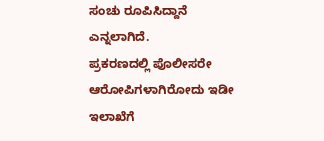ಸಂಚು ರೂಪಿಸಿದ್ದಾನೆ ಎನ್ನಲಾಗಿದೆ.
ಪ್ರಕರಣದಲ್ಲಿ ಪೊಲೀಸರೇ ಆರೋಪಿಗಳಾಗಿರೋದು ಇಡೀ ಇಲಾಖೆಗೆ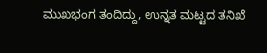ಮುಖಭಂಗ ತಂದಿದ್ದು, ಉನ್ನತ ಮಟ್ಟದ ತನಿಖೆ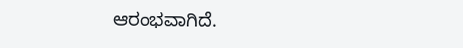ಆರಂಭವಾಗಿದೆ.